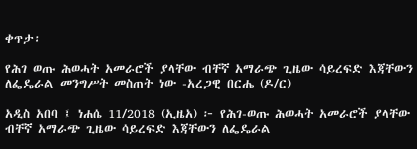ቀጥታ፡

የሕገ ወጡ ሕወሓት አመራሮች ያላቸው ብቸኛ አማራጭ ጊዜው ሳይረፍድ እጃቸውን ለፌዴራል መንግሥት መስጠት ነው -አረጋዊ በርሔ (ዶ/ር)

አዲስ አበባ ፤ ነሐሴ 11/2018 (ኢዜአ) ፦ የሕገ-ወጡ ሕወሓት አመራሮች ያላቸው ብቸኛ አማራጭ ጊዜው ሳይረፍድ እጃቸውን ለፌዴራል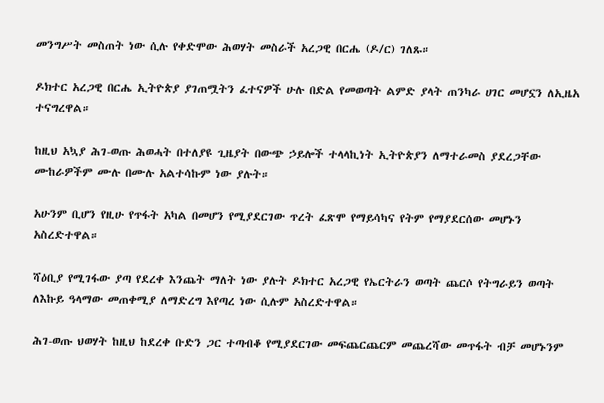መንግሥት መስጠት ነው ሲሉ የቀድሞው ሕወሃት መስራች አረጋዊ በርሔ (ዶ/ር) ገለጹ።

ዶክተር አረጋዊ በርሔ ኢትዮጵያ ያገጠሟትን ፈተናዎች ሁሉ በድል የመወጣት ልምድ ያላት ጠንካራ ሀገር መሆኗን ለኢዜአ ተናግረዋል።

ከዚህ አኳያ ሕገ-ወጡ ሕወሓት በተለያዩ ጊዜያት በውጭ ኃይሎች ተላላኪነት ኢትዮጵያን ለማተራመስ ያደረጋቸው ሙከራዎችም ሙሉ በሙሉ አልተሳኩም ነው ያሉት።

አሁንም ቢሆን የዚሁ የጥፋት አካል በመሆን የሚያደርገው ጥረት ፈጽሞ የማይሳካና የትም የማያደርሰው መሆኑን አስረድተዋል።

ሻዕቢያ የሚገፋው ያጣ የደረቀ እንጨት ማለት ነው ያሉት ዶክተር አረጋዊ የኤርትራን ወጣት ጨርሶ የትግራይን ወጣት ለእኩይ ዓላማው መጠቀሚያ ለማድረግ እየጣረ ነው ሲሉም አስረድተዋል።

ሕገ-ወጡ ህወሃት ከዚህ ከደረቀ ቡድን ጋር ተጣብቆ የሚያደርገው መፍጨርጨርም መጨረሻው መጥፋት ብቻ መሆኑንም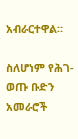አብራርተዋል።

ስለሆነም የሕገ-ወጡ ቡድን አመራሮች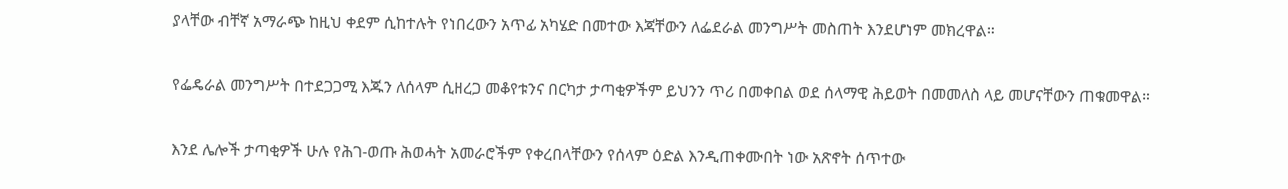ያላቸው ብቸኛ አማራጭ ከዚህ ቀደም ሲከተሉት የነበረውን አጥፊ አካሄድ በመተው እጃቸውን ለፌደራል መንግሥት መስጠት እንደሆነም መክረዋል።

የፌዴራል መንግሥት በተደጋጋሚ እጁን ለሰላም ሲዘረጋ መቆየቱንና በርካታ ታጣቂዎችም ይህንን ጥሪ በመቀበል ወደ ሰላማዊ ሕይወት በመመለስ ላይ መሆናቸውን ጠቁመዋል።

እንደ ሌሎች ታጣቂዎች ሁሉ የሕገ-ወጡ ሕወሓት አመራሮችም የቀረበላቸውን የሰላም ዕድል እንዲጠቀሙበት ነው አጽኖት ሰጥተው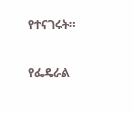የተናገሩት።

የፌዴራል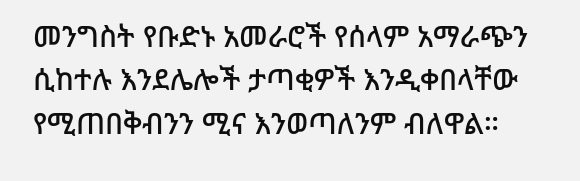መንግስት የቡድኑ አመራሮች የሰላም አማራጭን ሲከተሉ እንደሌሎች ታጣቂዎች እንዲቀበላቸው የሚጠበቅብንን ሚና እንወጣለንም ብለዋል።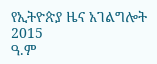የኢትዮጵያ ዜና አገልግሎት
2015
ዓ.ም